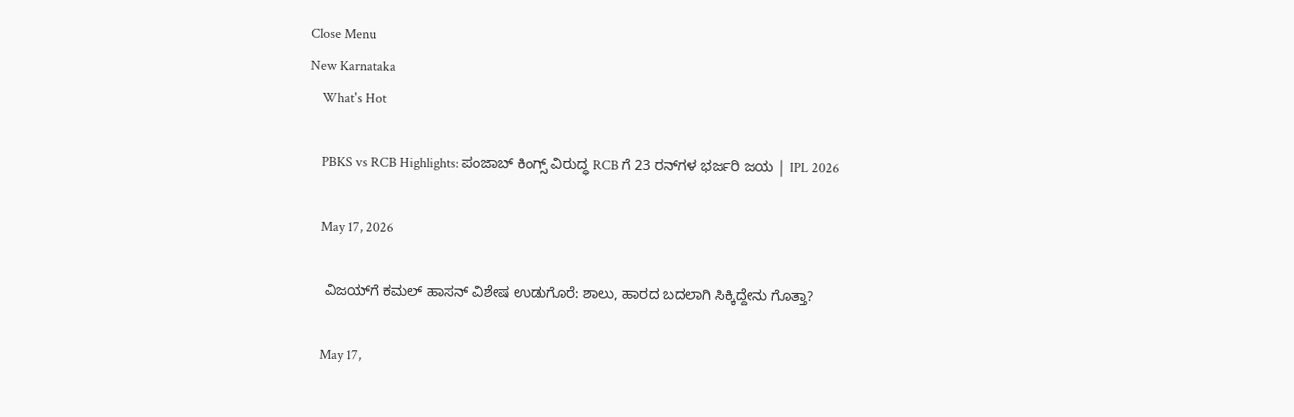Close Menu
New Karnataka
    What's Hot

    PBKS vs RCB Highlights: ಪಂಜಾಬ್ ಕಿಂಗ್ಸ್ ವಿರುದ್ಧ RCB ಗೆ 23 ರನ್‌ಗಳ ಭರ್ಜರಿ ಜಯ | IPL 2026

    May 17, 2026

    ವಿಜಯ್‌ಗೆ ಕಮಲ್ ಹಾಸನ್ ವಿಶೇಷ ಉಡುಗೊರೆ: ಶಾಲು, ಹಾರದ ಬದಲಾಗಿ ಸಿಕ್ಕಿದ್ದೇನು ಗೊತ್ತಾ?

    May 17,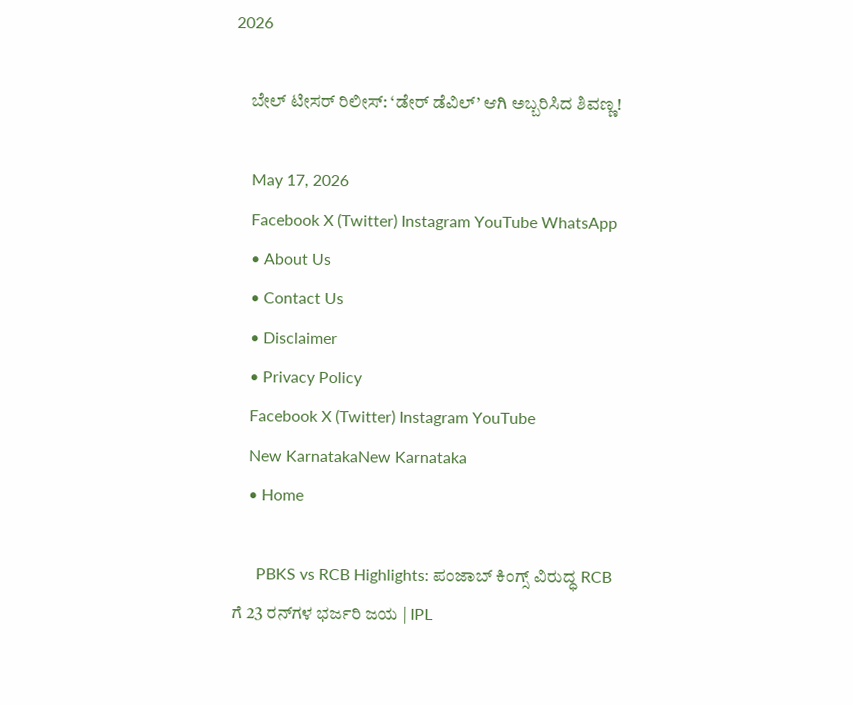2026

    ಬೇಲ್ ಟೀಸರ್ ರಿಲೀಸ್: ‘ಡೇರ್ ಡೆವಿಲ್’ ಆಗಿ ಅಬ್ಬರಿಸಿದ ಶಿವಣ್ಣ!

    May 17, 2026
    Facebook X (Twitter) Instagram YouTube WhatsApp
    • About Us
    • Contact Us
    • Disclaimer
    • Privacy Policy
    Facebook X (Twitter) Instagram YouTube
    New KarnatakaNew Karnataka
    • Home

      PBKS vs RCB Highlights: ಪಂಜಾಬ್ ಕಿಂಗ್ಸ್ ವಿರುದ್ಧ RCB ಗೆ 23 ರನ್‌ಗಳ ಭರ್ಜರಿ ಜಯ | IPL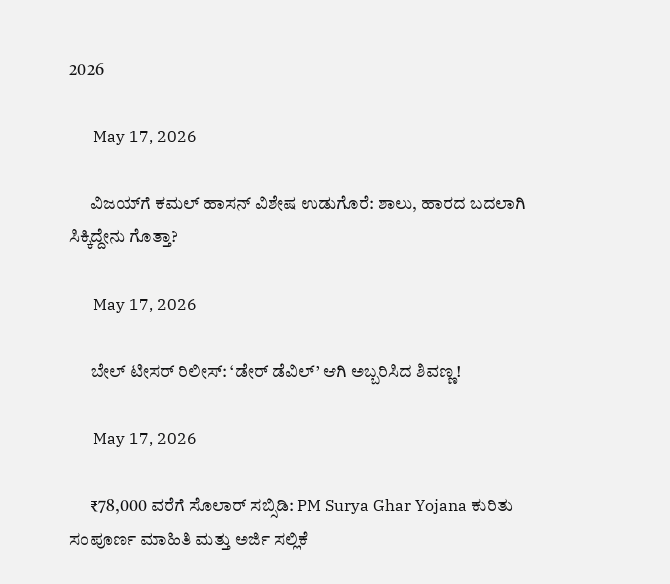2026

      May 17, 2026

      ವಿಜಯ್‌ಗೆ ಕಮಲ್ ಹಾಸನ್ ವಿಶೇಷ ಉಡುಗೊರೆ: ಶಾಲು, ಹಾರದ ಬದಲಾಗಿ ಸಿಕ್ಕಿದ್ದೇನು ಗೊತ್ತಾ?

      May 17, 2026

      ಬೇಲ್ ಟೀಸರ್ ರಿಲೀಸ್: ‘ಡೇರ್ ಡೆವಿಲ್’ ಆಗಿ ಅಬ್ಬರಿಸಿದ ಶಿವಣ್ಣ!

      May 17, 2026

      ₹78,000 ವರೆಗೆ ಸೊಲಾರ್ ಸಬ್ಸಿಡಿ: PM Surya Ghar Yojana ಕುರಿತು ಸಂಪೂರ್ಣ ಮಾಹಿತಿ ಮತ್ತು ಅರ್ಜಿ ಸಲ್ಲಿಕೆ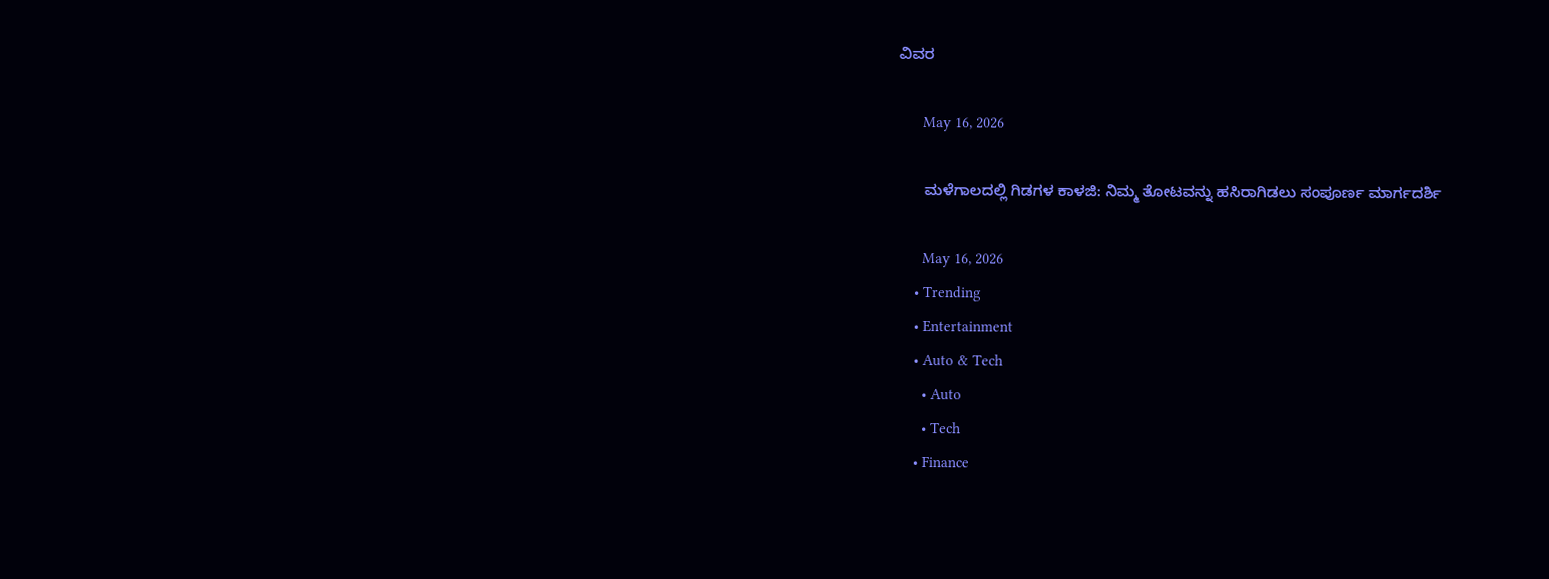ವಿವರ

      May 16, 2026

      ಮಳೆಗಾಲದಲ್ಲಿ ಗಿಡಗಳ ಕಾಳಜಿ: ನಿಮ್ಮ ತೋಟವನ್ನು ಹಸಿರಾಗಿಡಲು ಸಂಪೂರ್ಣ ಮಾರ್ಗದರ್ಶಿ

      May 16, 2026
    • Trending
    • Entertainment
    • Auto & Tech
      • Auto
      • Tech
    • Finance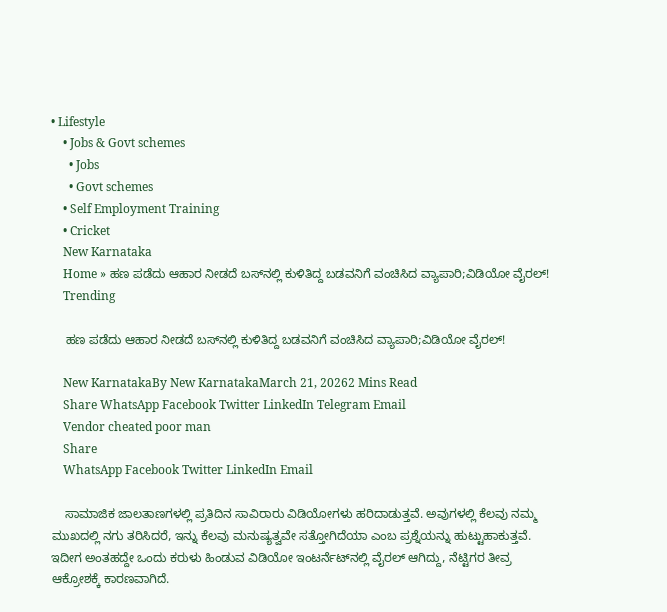• Lifestyle
    • Jobs & Govt schemes
      • Jobs
      • Govt schemes
    • Self Employment Training
    • Cricket
    New Karnataka
    Home » ಹಣ ಪಡೆದು ಆಹಾರ ನೀಡದೆ ಬಸ್‌ನಲ್ಲಿ ಕುಳಿತಿದ್ದ ಬಡವನಿಗೆ ವಂಚಿಸಿದ ವ್ಯಾಪಾರಿ;ವಿಡಿಯೋ ವೈರಲ್!
    Trending

    ಹಣ ಪಡೆದು ಆಹಾರ ನೀಡದೆ ಬಸ್‌ನಲ್ಲಿ ಕುಳಿತಿದ್ದ ಬಡವನಿಗೆ ವಂಚಿಸಿದ ವ್ಯಾಪಾರಿ;ವಿಡಿಯೋ ವೈರಲ್!

    New KarnatakaBy New KarnatakaMarch 21, 20262 Mins Read
    Share WhatsApp Facebook Twitter LinkedIn Telegram Email
    Vendor cheated poor man
    Share
    WhatsApp Facebook Twitter LinkedIn Email

    ಸಾಮಾಜಿಕ ಜಾಲತಾಣಗಳಲ್ಲಿ ಪ್ರತಿದಿನ ಸಾವಿರಾರು ವಿಡಿಯೋಗಳು ಹರಿದಾಡುತ್ತವೆ. ಅವುಗಳಲ್ಲಿ ಕೆಲವು ನಮ್ಮ ಮುಖದಲ್ಲಿ ನಗು ತರಿಸಿದರೆ, ಇನ್ನು ಕೆಲವು ಮನುಷ್ಯತ್ವವೇ ಸತ್ತೋಗಿದೆಯಾ ಎಂಬ ಪ್ರಶ್ನೆಯನ್ನು ಹುಟ್ಟುಹಾಕುತ್ತವೆ. ಇದೀಗ ಅಂತಹದ್ದೇ ಒಂದು ಕರುಳು ಹಿಂಡುವ ವಿಡಿಯೋ ಇಂಟರ್ನೆಟ್‌ನಲ್ಲಿ ವೈರಲ್ ಆಗಿದ್ದು, ನೆಟ್ಟಿಗರ ತೀವ್ರ ಆಕ್ರೋಶಕ್ಕೆ ಕಾರಣವಾಗಿದೆ.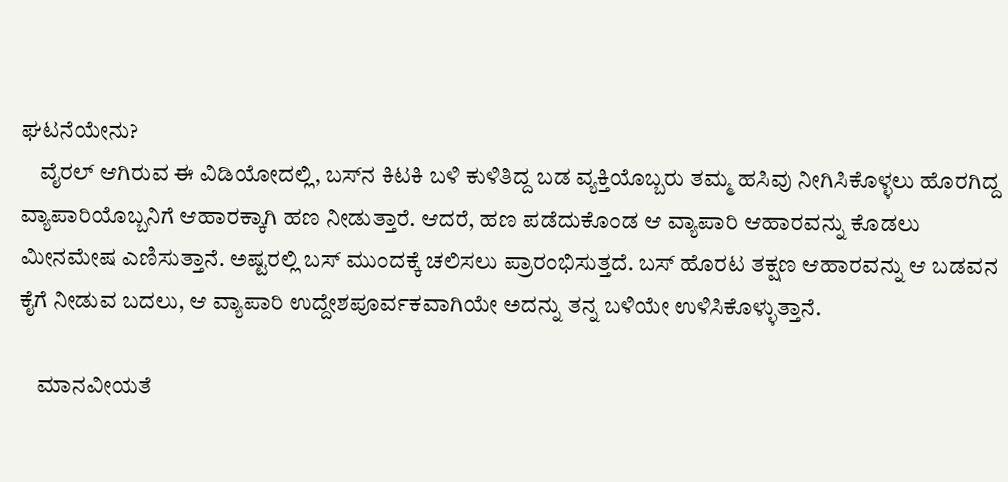ಘಟನೆಯೇನು?
    ವೈರಲ್ ಆಗಿರುವ ಈ ವಿಡಿಯೋದಲ್ಲಿ, ಬಸ್‌ನ ಕಿಟಕಿ ಬಳಿ ಕುಳಿತಿದ್ದ ಬಡ ವ್ಯಕ್ತಿಯೊಬ್ಬರು ತಮ್ಮ ಹಸಿವು ನೀಗಿಸಿಕೊಳ್ಳಲು ಹೊರಗಿದ್ದ ವ್ಯಾಪಾರಿಯೊಬ್ಬನಿಗೆ ಆಹಾರಕ್ಕಾಗಿ ಹಣ ನೀಡುತ್ತಾರೆ. ಆದರೆ, ಹಣ ಪಡೆದುಕೊಂಡ ಆ ವ್ಯಾಪಾರಿ ಆಹಾರವನ್ನು ಕೊಡಲು ಮೀನಮೇಷ ಎಣಿಸುತ್ತಾನೆ. ಅಷ್ಟರಲ್ಲಿ ಬಸ್ ಮುಂದಕ್ಕೆ ಚಲಿಸಲು ಪ್ರಾರಂಭಿಸುತ್ತದೆ. ಬಸ್ ಹೊರಟ ತಕ್ಷಣ ಆಹಾರವನ್ನು ಆ ಬಡವನ ಕೈಗೆ ನೀಡುವ ಬದಲು, ಆ ವ್ಯಾಪಾರಿ ಉದ್ದೇಶಪೂರ್ವಕವಾಗಿಯೇ ಅದನ್ನು ತನ್ನ ಬಳಿಯೇ ಉಳಿಸಿಕೊಳ್ಳುತ್ತಾನೆ.

    ಮಾನವೀಯತೆ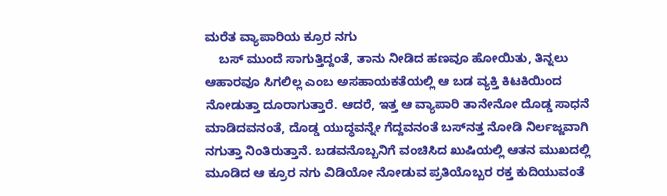ಮರೆತ ವ್ಯಾಪಾರಿಯ ಕ್ರೂರ ನಗು
    ಬಸ್ ಮುಂದೆ ಸಾಗುತ್ತಿದ್ದಂತೆ, ತಾನು ನೀಡಿದ ಹಣವೂ ಹೋಯಿತು, ತಿನ್ನಲು ಆಹಾರವೂ ಸಿಗಲಿಲ್ಲ ಎಂಬ ಅಸಹಾಯಕತೆಯಲ್ಲಿ ಆ ಬಡ ವ್ಯಕ್ತಿ ಕಿಟಕಿಯಿಂದ ನೋಡುತ್ತಾ ದೂರಾಗುತ್ತಾರೆ. ಆದರೆ, ಇತ್ತ ಆ ವ್ಯಾಪಾರಿ ತಾನೇನೋ ದೊಡ್ಡ ಸಾಧನೆ ಮಾಡಿದವನಂತೆ, ದೊಡ್ಡ ಯುದ್ಧವನ್ನೇ ಗೆದ್ದವನಂತೆ ಬಸ್‌ನತ್ತ ನೋಡಿ ನಿರ್ಲಜ್ಜವಾಗಿ ನಗುತ್ತಾ ನಿಂತಿರುತ್ತಾನೆ. ಬಡವನೊಬ್ಬನಿಗೆ ವಂಚಿಸಿದ ಖುಷಿಯಲ್ಲಿ ಆತನ ಮುಖದಲ್ಲಿ ಮೂಡಿದ ಆ ಕ್ರೂರ ನಗು ವಿಡಿಯೋ ನೋಡುವ ಪ್ರತಿಯೊಬ್ಬರ ರಕ್ತ ಕುದಿಯುವಂತೆ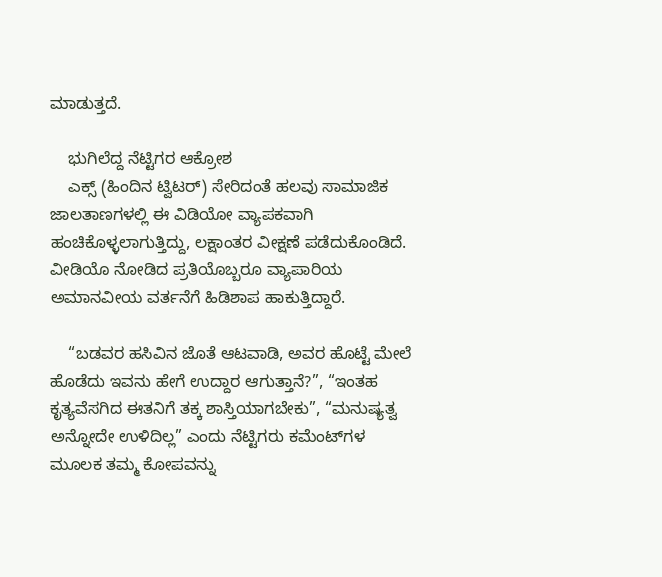ಮಾಡುತ್ತದೆ.

    ಭುಗಿಲೆದ್ದ ನೆಟ್ಟಿಗರ ಆಕ್ರೋಶ
    ಎಕ್ಸ್ (ಹಿಂದಿನ ಟ್ವಿಟರ್) ಸೇರಿದಂತೆ ಹಲವು ಸಾಮಾಜಿಕ ಜಾಲತಾಣಗಳಲ್ಲಿ ಈ ವಿಡಿಯೋ ವ್ಯಾಪಕವಾಗಿ ಹಂಚಿಕೊಳ್ಳಲಾಗುತ್ತಿದ್ದು, ಲಕ್ಷಾಂತರ ವೀಕ್ಷಣೆ ಪಡೆದುಕೊಂಡಿದೆ. ವೀಡಿಯೊ ನೋಡಿದ ಪ್ರತಿಯೊಬ್ಬರೂ ವ್ಯಾಪಾರಿಯ ಅಮಾನವೀಯ ವರ್ತನೆಗೆ ಹಿಡಿಶಾಪ ಹಾಕುತ್ತಿದ್ದಾರೆ.

    “ಬಡವರ ಹಸಿವಿನ ಜೊತೆ ಆಟವಾಡಿ, ಅವರ ಹೊಟ್ಟೆ ಮೇಲೆ ಹೊಡೆದು ಇವನು ಹೇಗೆ ಉದ್ದಾರ ಆಗುತ್ತಾನೆ?”, “ಇಂತಹ ಕೃತ್ಯವೆಸಗಿದ ಈತನಿಗೆ ತಕ್ಕ ಶಾಸ್ತಿಯಾಗಬೇಕು”, “ಮನುಷ್ಯತ್ವ ಅನ್ನೋದೇ ಉಳಿದಿಲ್ಲ” ಎಂದು ನೆಟ್ಟಿಗರು ಕಮೆಂಟ್‌ಗಳ ಮೂಲಕ ತಮ್ಮ ಕೋಪವನ್ನು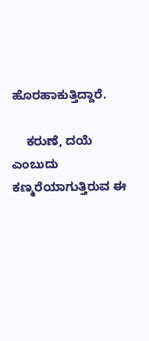ಹೊರಹಾಕುತ್ತಿದ್ದಾರೆ.

    ಕರುಣೆ, ದಯೆ ಎಂಬುದು ಕಣ್ಮರೆಯಾಗುತ್ತಿರುವ ಈ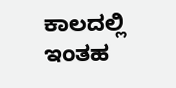ಕಾಲದಲ್ಲಿ ಇಂತಹ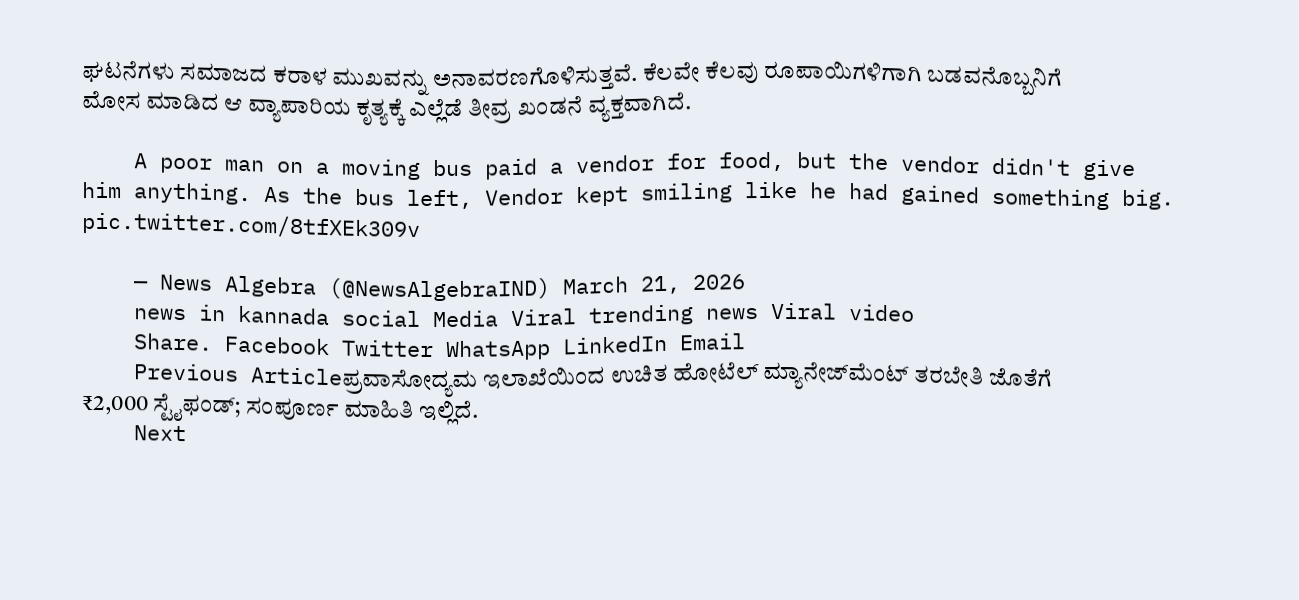ಘಟನೆಗಳು ಸಮಾಜದ ಕರಾಳ ಮುಖವನ್ನು ಅನಾವರಣಗೊಳಿಸುತ್ತವೆ. ಕೆಲವೇ ಕೆಲವು ರೂಪಾಯಿಗಳಿಗಾಗಿ ಬಡವನೊಬ್ಬನಿಗೆ ಮೋಸ ಮಾಡಿದ ಆ ವ್ಯಾಪಾರಿಯ ಕೃತ್ಯಕ್ಕೆ ಎಲ್ಲೆಡೆ ತೀವ್ರ ಖಂಡನೆ ವ್ಯಕ್ತವಾಗಿದೆ.

    A poor man on a moving bus paid a vendor for food, but the vendor didn't give him anything. As the bus left, Vendor kept smiling like he had gained something big. pic.twitter.com/8tfXEk309v

    — News Algebra (@NewsAlgebraIND) March 21, 2026
    news in kannada social Media Viral trending news Viral video
    Share. Facebook Twitter WhatsApp LinkedIn Email
    Previous Articleಪ್ರವಾಸೋದ್ಯಮ ಇಲಾಖೆಯಿಂದ ಉಚಿತ ಹೋಟೆಲ್ ಮ್ಯಾನೇಜ್‌ಮೆಂಟ್ ತರಬೇತಿ ಜೊತೆಗೆ ₹2,000 ಸ್ಟೈಫಂಡ್; ಸಂಪೂರ್ಣ ಮಾಹಿತಿ ಇಲ್ಲಿದೆ.
    Next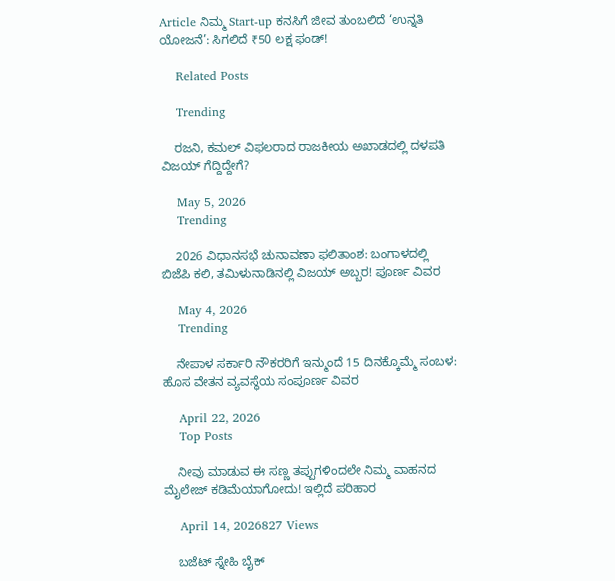Article ನಿಮ್ಮ Start-up ಕನಸಿಗೆ ಜೀವ ತುಂಬಲಿದೆ ‘ಉನ್ನತಿ ಯೋಜನೆ’: ಸಿಗಲಿದೆ ₹50 ಲಕ್ಷ ಫಂಡ್!

    Related Posts

    Trending

    ರಜನಿ, ಕಮಲ್ ವಿಫಲರಾದ ರಾಜಕೀಯ ಅಖಾಡದಲ್ಲಿ ದಳಪತಿ ವಿಜಯ್ ಗೆದ್ದಿದ್ದೇಗೆ?

    May 5, 2026
    Trending

    2026 ವಿಧಾನಸಭೆ ಚುನಾವಣಾ ಫಲಿತಾಂಶ: ಬಂಗಾಳದಲ್ಲಿ ಬಿಜೆಪಿ ಕಲಿ, ತಮಿಳುನಾಡಿನಲ್ಲಿ ವಿಜಯ್ ಅಬ್ಬರ! ಪೂರ್ಣ ವಿವರ

    May 4, 2026
    Trending

    ನೇಪಾಳ ಸರ್ಕಾರಿ ನೌಕರರಿಗೆ ಇನ್ಮುಂದೆ 15 ದಿನಕ್ಕೊಮ್ಮೆ ಸಂಬಳ: ಹೊಸ ವೇತನ ವ್ಯವಸ್ಥೆಯ ಸಂಪೂರ್ಣ ವಿವರ

    April 22, 2026
    Top Posts

    ನೀವು ಮಾಡುವ ಈ ಸಣ್ಣ ತಪ್ಪುಗಳಿಂದಲೇ ನಿಮ್ಮ ವಾಹನದ ಮೈಲೇಜ್ ಕಡಿಮೆಯಾಗೋದು! ಇಲ್ಲಿದೆ ಪರಿಹಾರ

    April 14, 2026827 Views

    ಬಜೆಟ್ ಸ್ನೇಹಿ ಬೈಕ್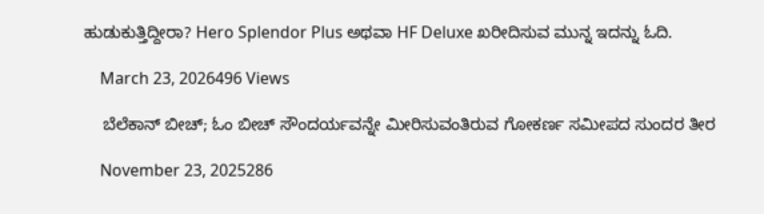ಹುಡುಕುತ್ತಿದ್ದೀರಾ? Hero Splendor Plus ಅಥವಾ HF Deluxe ಖರೀದಿಸುವ ಮುನ್ನ ಇದನ್ನು ಓದಿ.

    March 23, 2026496 Views

    ಬೆಲೆಕಾನ್‌ ಬೀಚ್; ಓಂ ಬೀಚ್ ಸೌಂದರ್ಯವನ್ನೇ ಮೀರಿಸುವಂತಿರುವ ಗೋಕರ್ಣ ಸಮೀಪದ ಸುಂದರ ತೀರ

    November 23, 2025286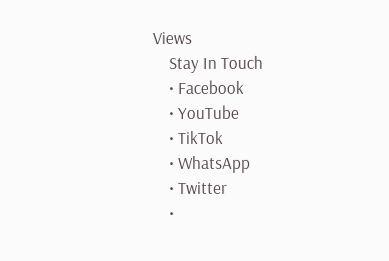Views
    Stay In Touch
    • Facebook
    • YouTube
    • TikTok
    • WhatsApp
    • Twitter
    •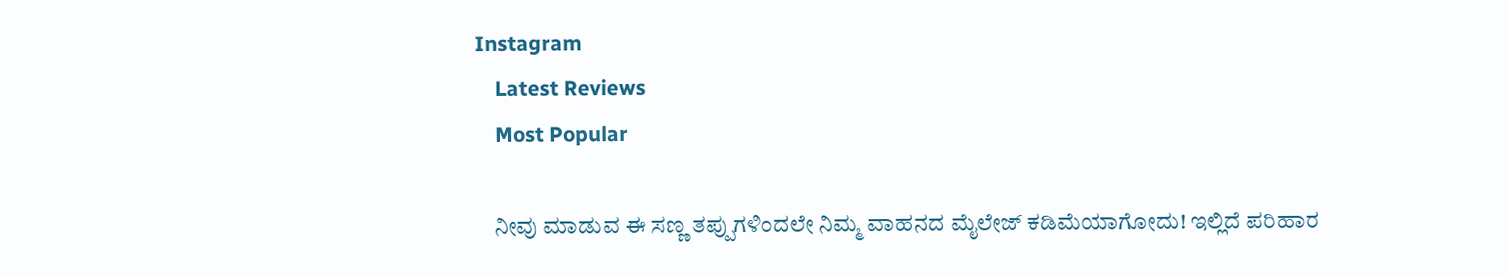Instagram
    Latest Reviews
    Most Popular

    ನೀವು ಮಾಡುವ ಈ ಸಣ್ಣ ತಪ್ಪುಗಳಿಂದಲೇ ನಿಮ್ಮ ವಾಹನದ ಮೈಲೇಜ್ ಕಡಿಮೆಯಾಗೋದು! ಇಲ್ಲಿದೆ ಪರಿಹಾರ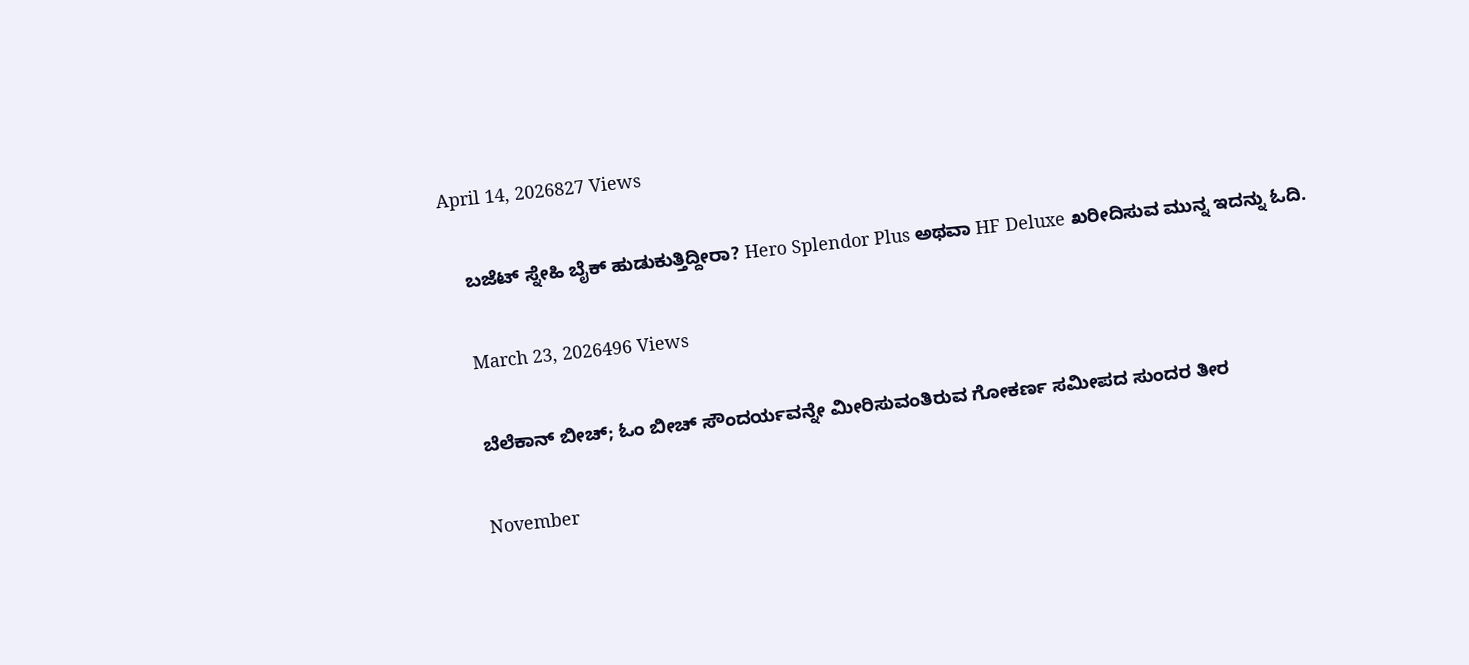April 14, 2026827 Views

    ಬಜೆಟ್ ಸ್ನೇಹಿ ಬೈಕ್ ಹುಡುಕುತ್ತಿದ್ದೀರಾ? Hero Splendor Plus ಅಥವಾ HF Deluxe ಖರೀದಿಸುವ ಮುನ್ನ ಇದನ್ನು ಓದಿ.

    March 23, 2026496 Views

    ಬೆಲೆಕಾನ್‌ ಬೀಚ್; ಓಂ ಬೀಚ್ ಸೌಂದರ್ಯವನ್ನೇ ಮೀರಿಸುವಂತಿರುವ ಗೋಕರ್ಣ ಸಮೀಪದ ಸುಂದರ ತೀರ

    November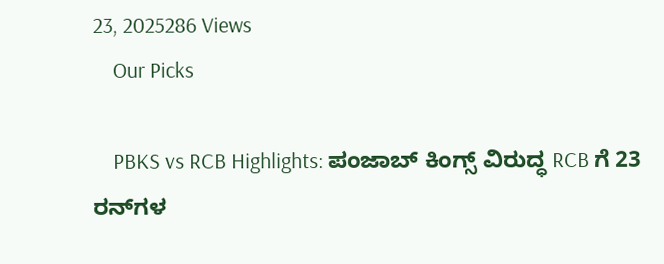23, 2025286 Views
    Our Picks

    PBKS vs RCB Highlights: ಪಂಜಾಬ್ ಕಿಂಗ್ಸ್ ವಿರುದ್ಧ RCB ಗೆ 23 ರನ್‌ಗಳ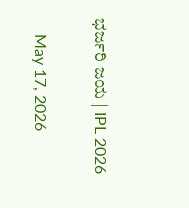ಭರ್ಜರಿ ಜಯ | IPL 2026

    May 17, 2026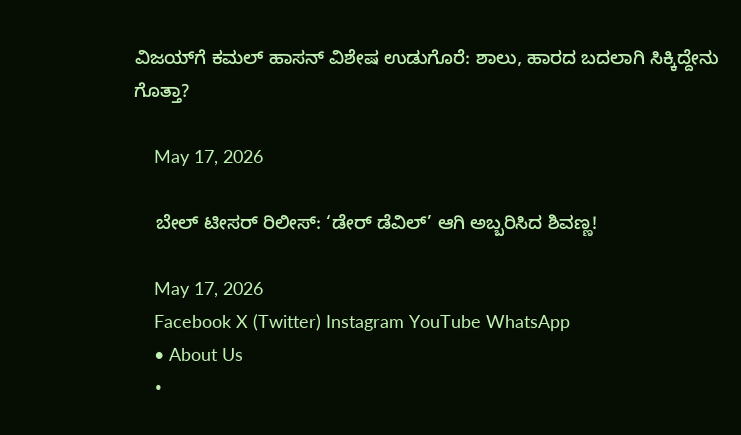ವಿಜಯ್‌ಗೆ ಕಮಲ್ ಹಾಸನ್ ವಿಶೇಷ ಉಡುಗೊರೆ: ಶಾಲು, ಹಾರದ ಬದಲಾಗಿ ಸಿಕ್ಕಿದ್ದೇನು ಗೊತ್ತಾ?

    May 17, 2026

    ಬೇಲ್ ಟೀಸರ್ ರಿಲೀಸ್: ‘ಡೇರ್ ಡೆವಿಲ್’ ಆಗಿ ಅಬ್ಬರಿಸಿದ ಶಿವಣ್ಣ!

    May 17, 2026
    Facebook X (Twitter) Instagram YouTube WhatsApp
    • About Us
    •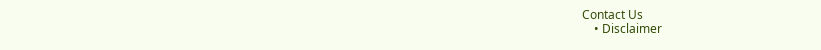Contact Us
    • Disclaimer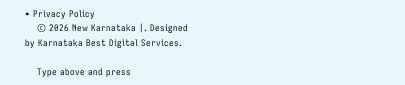• Privacy Policy
    © 2026 New Karnataka |. Designed by Karnataka Best Digital Services.

    Type above and press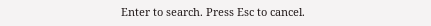Enter to search. Press Esc to cancel.